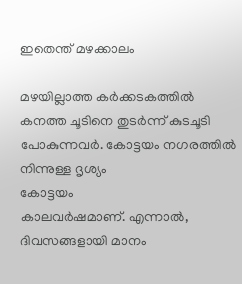ഇതെന്ത് മഴക്കാലം

മഴയില്ലാത്ത കർക്കടകത്തിൽ കനത്ത ചൂടിനെ തുടർന്ന് കുടചൂടി പോകുന്നവർ. കോട്ടയം നഗരത്തിൽ നിന്നുള്ള ദൃശ്യം
കോട്ടയം
കാലവർഷമാണ്. എന്നാൽ, ദിവസങ്ങളായി മാനം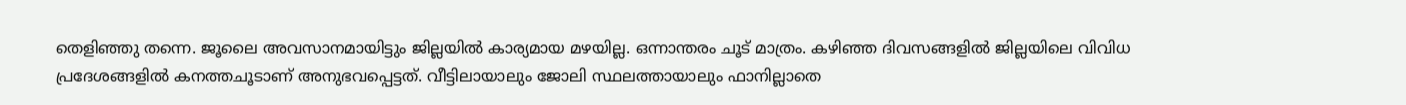തെളിഞ്ഞു തന്നെ. ജൂലൈ അവസാനമായിട്ടും ജില്ലയിൽ കാര്യമായ മഴയില്ല. ഒന്നാന്തരം ചൂട് മാത്രം. കഴിഞ്ഞ ദിവസങ്ങളിൽ ജില്ലയിലെ വിവിധ പ്രദേശങ്ങളിൽ കനത്തചൂടാണ് അനുഭവപ്പെട്ടത്. വീട്ടിലായാലും ജോലി സ്ഥലത്തായാലും ഫാനില്ലാതെ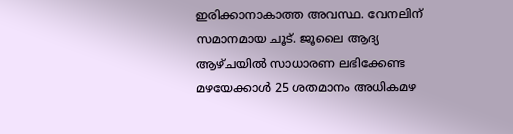ഇരിക്കാനാകാത്ത അവസ്ഥ. വേനലിന് സമാനമായ ചൂട്. ജൂലൈ ആദ്യ ആഴ്ചയിൽ സാധാരണ ലഭിക്കേണ്ട മഴയേക്കാൾ 25 ശതമാനം അധികമഴ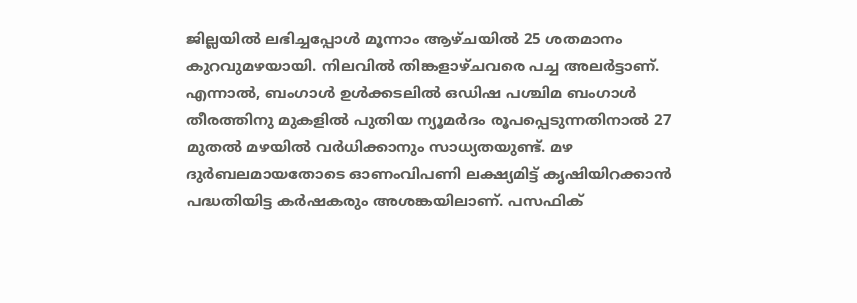ജില്ലയിൽ ലഭിച്ചപ്പോൾ മൂന്നാം ആഴ്ചയിൽ 25 ശതമാനം കുറവുമഴയായി. നിലവിൽ തിങ്കളാഴ്ചവരെ പച്ച അലർട്ടാണ്. എന്നാൽ, ബംഗാൾ ഉൾക്കടലിൽ ഒഡിഷ പശ്ചിമ ബംഗാൾ തീരത്തിനു മുകളിൽ പുതിയ ന്യൂമർദം രൂപപ്പെടുന്നതിനാൽ 27 മുതൽ മഴയിൽ വർധിക്കാനും സാധ്യതയുണ്ട്. മഴ ദുർബലമായതോടെ ഓണംവിപണി ലക്ഷ്യമിട്ട് കൃഷിയിറക്കാൻ പദ്ധതിയിട്ട കർഷകരും അശങ്കയിലാണ്. പസഫിക്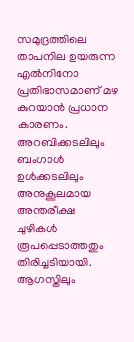സമുദ്രത്തിലെ താപനില ഉയരുന്ന എൽനിനോ പ്രതിഭാസമാണ് മഴ കുറയാൻ പ്രധാന കാരണം. അറബിക്കടലിലും ബംഗാൾ ഉൾക്കടലിലും അനുകൂലമായ അന്തരീക്ഷ ചുഴികൾ രൂപപ്പെടാത്തതും തിരിച്ചടിയായി. ആഗസ്തിലും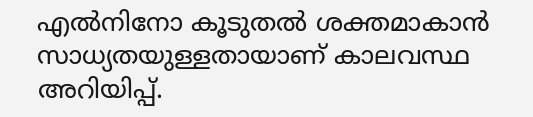എൽനിനോ കൂടുതൽ ശക്തമാകാൻ സാധ്യതയുള്ളതായാണ് കാലവസ്ഥ അറിയിപ്പ്.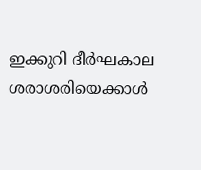ഇക്കുറി ദീർഘകാല ശരാശരിയെക്കാൾ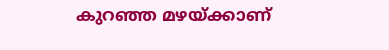കുറഞ്ഞ മഴയ്ക്കാണ്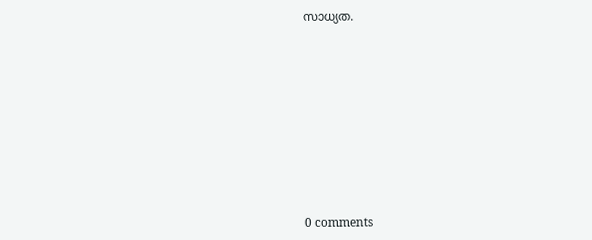സാധ്യത.










0 comments